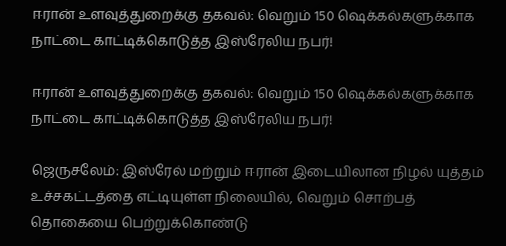ஈரான் உளவுத்துறைக்கு தகவல்: வெறும் 150 ஷெக்கல்களுக்காக நாட்டை காட்டிக்கொடுத்த இஸ்ரேலிய நபர்!

ஈரான் உளவுத்துறைக்கு தகவல்: வெறும் 150 ஷெக்கல்களுக்காக நாட்டை காட்டிக்கொடுத்த இஸ்ரேலிய நபர்!

ஜெருசலேம்: இஸ்ரேல் மற்றும் ஈரான் இடையிலான நிழல் யுத்தம் உச்சகட்டத்தை எட்டியுள்ள நிலையில், வெறும் சொற்பத் தொகையை பெற்றுக்கொண்டு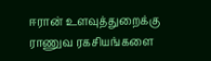ஈரான் உளவுத்துறைக்கு ராணுவ ரகசியங்களை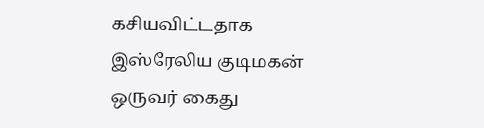கசியவிட்டதாக இஸ்ரேலிய குடிமகன் ஒருவர் கைது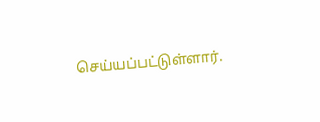செய்யப்பட்டுள்ளார்.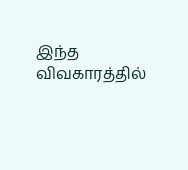இந்த விவகாரத்தில்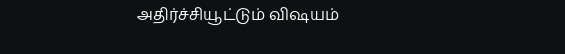அதிர்ச்சியூட்டும் விஷயம்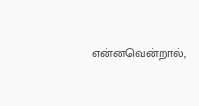என்னவென்றால்,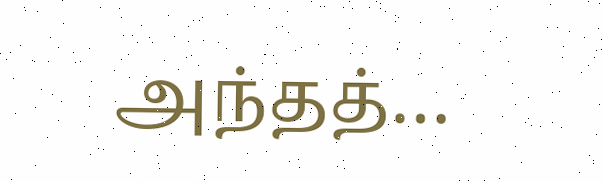அந்தத்…